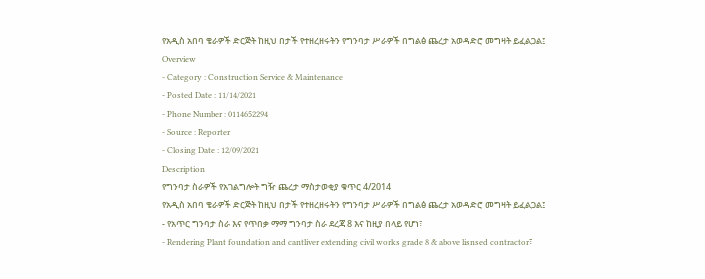የአዲስ አበባ ቄራዎች ድርጅት ከዚህ በታች የተዘረዘሩትን የግንባታ ሥራዎች በግልፅ ጨረታ አወዳድሮ መግዛት ይፈልጋል፤
Overview
- Category : Construction Service & Maintenance
- Posted Date : 11/14/2021
- Phone Number : 0114652294
- Source : Reporter
- Closing Date : 12/09/2021
Description
የግንባታ ስራዎች የአገልግሎት ግዥ ጨረታ ማስታወቂያ ቁጥር 4/2014
የአዲስ አበባ ቄራዎች ድርጅት ከዚህ በታች የተዘረዘሩትን የግንባታ ሥራዎች በግልፅ ጨረታ አወዳድሮ መግዛት ይፈልጋል፤
- የአጥር ግንባታ ስራ እና የጥበቃ ማማ ግንባታ ስራ ደረጃ 8 እና ከዚያ በላይ የሆነ፣
- Rendering Plant foundation and cantliver extending civil works grade 8 & above lisnsed contractor፣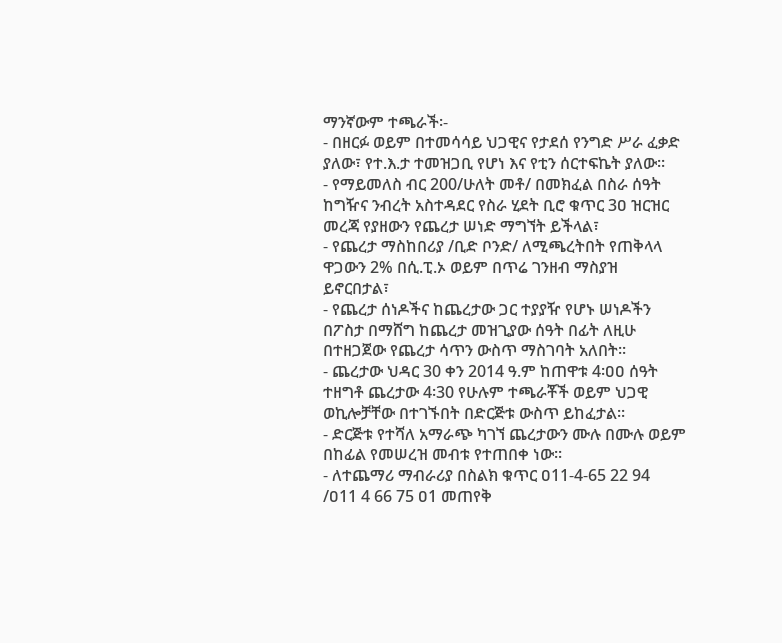ማንኛውም ተጫራች፡-
- በዘርፉ ወይም በተመሳሳይ ህጋዊና የታደሰ የንግድ ሥራ ፈቃድ ያለው፣ የተ.እ.ታ ተመዝጋቢ የሆነ እና የቲን ሰርተፍኬት ያለው፡፡
- የማይመለስ ብር 200/ሁለት መቶ/ በመክፈል በስራ ሰዓት ከግዥና ንብረት አስተዳደር የስራ ሂደት ቢሮ ቁጥር 3ዐ ዝርዝር መረጃ የያዘውን የጨረታ ሠነድ ማግኘት ይችላል፣
- የጨረታ ማስከበሪያ /ቢድ ቦንድ/ ለሚጫረትበት የጠቅላላ ዋጋውን 2% በሲ.ፒ.ኦ ወይም በጥሬ ገንዘብ ማስያዝ ይኖርበታል፣
- የጨረታ ሰነዶችና ከጨረታው ጋር ተያያዥ የሆኑ ሠነዶችን በፖስታ በማሸግ ከጨረታ መዝጊያው ሰዓት በፊት ለዚሁ በተዘጋጀው የጨረታ ሳጥን ውስጥ ማስገባት አለበት፡፡
- ጨረታው ህዳር 30 ቀን 2014 ዓ.ም ከጠዋቱ 4፡ዐዐ ሰዓት ተዘግቶ ጨረታው 4፡30 የሁሉም ተጫራቾች ወይም ህጋዊ ወኪሎቻቸው በተገኙበት በድርጅቱ ውስጥ ይከፈታል፡፡
- ድርጅቱ የተሻለ አማራጭ ካገኘ ጨረታውን ሙሉ በሙሉ ወይም በከፊል የመሠረዝ መብቱ የተጠበቀ ነው፡፡
- ለተጨማሪ ማብራሪያ በስልክ ቁጥር ዐ11-4-65 22 94 /ዐ11 4 66 75 ዐ1 መጠየቅ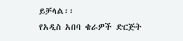ይቻላል፡፡
የአዲስ አበባ ቄራዎች ድርጅት